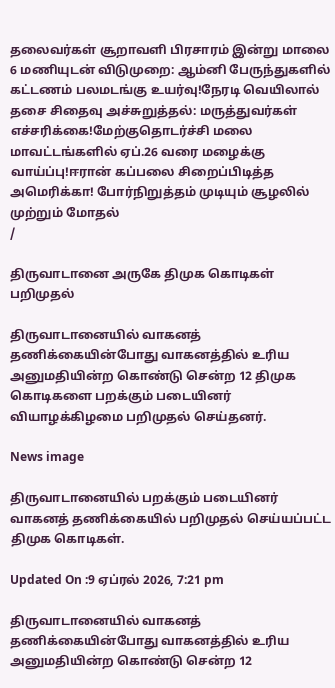தலைவர்கள் சூறாவளி பிரசாரம் இன்று மாலை 6 மணியுடன் விடுமுறை: ஆம்னி பேருந்துகளில் கட்டணம் பலமடங்கு உயர்வு!நேரடி வெயிலால் தசை சிதைவு அச்சுறுத்தல்: மருத்துவர்கள் எச்சரிக்கை!மேற்குதொடர்ச்சி மலை மாவட்டங்களில் ஏப்.26 வரை மழைக்கு வாய்ப்பு!ஈரான் கப்பலை சிறைப்பிடித்த அமெரிக்கா! போர்நிறுத்தம் முடியும் சூழலில் முற்றும் மோதல்
/

திருவாடானை அருகே திமுக கொடிகள் பறிமுதல்

திருவாடானையில் வாகனத் தணிக்கையின்போது வாகனத்தில் உரிய அனுமதியின்ற கொண்டு சென்ற 12 திமுக கொடிகளை பறக்கும் படையினர் வியாழக்கிழமை பறிமுதல் செய்தனர்.

News image

திருவாடானையில் பறக்கும் படையினர் வாகனத் தணிக்கையில் பறிமுதல் செய்யப்பட்ட திமுக கொடிகள்.

Updated On :9 ஏப்ரல் 2026, 7:21 pm

திருவாடானையில் வாகனத் தணிக்கையின்போது வாகனத்தில் உரிய அனுமதியின்ற கொண்டு சென்ற 12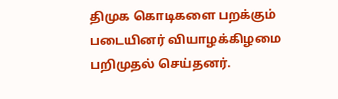திமுக கொடிகளை பறக்கும் படையினர் வியாழக்கிழமை பறிமுதல் செய்தனர்.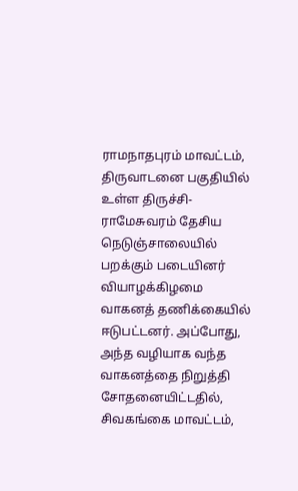ராமநாதபுரம் மாவட்டம், திருவாடனை பகுதியில் உள்ள திருச்சி-ராமேசுவரம் தேசிய நெடுஞ்சாலையில் பறக்கும் படையினர் வியாழக்கிழமை வாகனத் தணிக்கையில் ஈடுபட்டனர். அப்போது, அந்த வழியாக வந்த வாகனத்தை நிறுத்தி சோதனையிட்டதில், சிவகங்கை மாவட்டம்,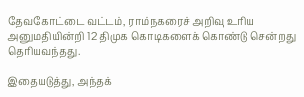தேவகோட்டை வட்டம், ராம்நகரைச் அறிவு உரிய அனுமதியின்றி 12 திமுக கொடிகளைக் கொண்டு சென்றது தெரியவந்தது.

இதையடுத்து, அந்தக்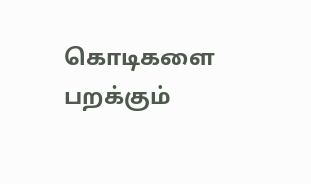கொடிகளை பறக்கும்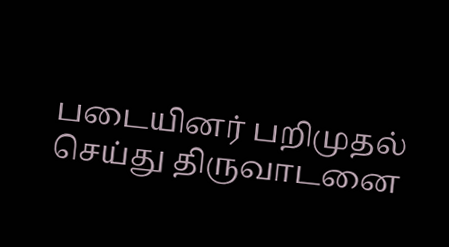படையினர் பறிமுதல் செய்து திருவாடனை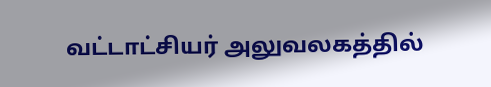வட்டாட்சியர் அலுவலகத்தில்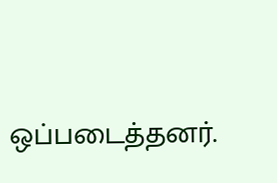ஒப்படைத்தனர்.